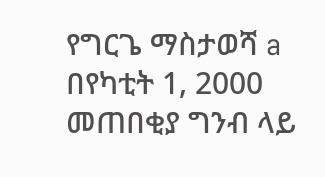የግርጌ ማስታወሻ a በየካቲት 1, 2000 መጠበቂያ ግንብ ላይ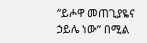“ይሖዋ መጠጊያዬና ኃይሌ ነው” በሚል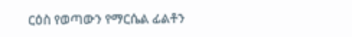ርዕስ የወጣውን የማርሴል ፊልቶን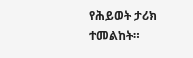የሕይወት ታሪክ ተመልከት።